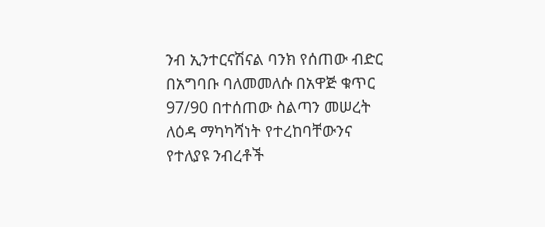ንብ ኢንተርናሽናል ባንክ የሰጠው ብድር በአግባቡ ባለመመለሱ በአዋጅ ቁጥር 97/90 በተሰጠው ስልጣን መሠረት ለዕዳ ማካካሻነት የተረከባቸውንና የተለያዩ ንብረቶች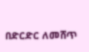በድርድር ለመሸጥ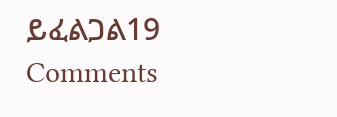ይፈልጋል19 Comments